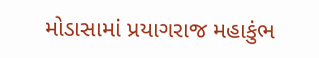મોડાસામાં પ્રયાગરાજ મહાકુંભ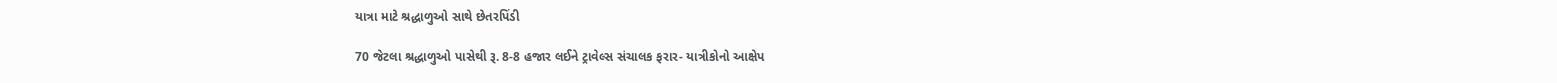યાત્રા માટે શ્રદ્ધાળુઓ સાથે છેતરપિંડી

70 જેટલા શ્રદ્ધાળુઓ પાસેથી રૂ. 8-8 હજાર લઈને ટ્રાવેલ્સ સંચાલક ફરાર- યાત્રીકોનો આક્ષેપ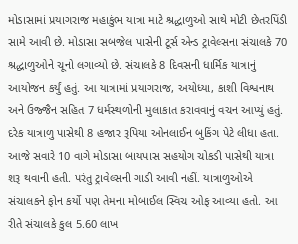મોડાસામાં પ્રયાગરાજ મહાકુંભ યાત્રા માટે શ્રદ્ધાળુઓ સાથે મોટી છેતરપિંડી સામે આવી છે. મોડાસા સબજેલ પાસેની ટૂર્સ એન્ડ ટ્રાવેલ્સના સંચાલકે 70 શ્રદ્ધાળુઓને ચૂનો લગાવ્યો છે. સંચાલકે 8 દિવસની ધાર્મિક યાત્રાનું આયોજન કર્યું હતું. આ યાત્રામાં પ્રયાગરાજ, અયોધ્યા, કાશી વિશ્વનાથ અને ઉજ્જૈન સહિત 7 ધર્મસ્થળોની મુલાકાત કરાવવાનું વચન આપ્યું હતું. દરેક યાત્રાળુ પાસેથી 8 હજાર રૂપિયા ઓનલાઈન બુકિંગ પેટે લીધા હતા. આજે સવારે 10 વાગે મોડાસા બાયપાસ સહયોગ ચોકડી પાસેથી યાત્રા શરૂ થવાની હતી. પરંતુ ટ્રાવેલ્સની ગાડી આવી નહીં. યાત્રાળુઓએ સંચાલકને ફોન કર્યો પણ તેમના મોબાઈલ સ્વિચ ઓફ આવ્યા હતો. આ રીતે સંચાલકે કુલ 5.60 લાખ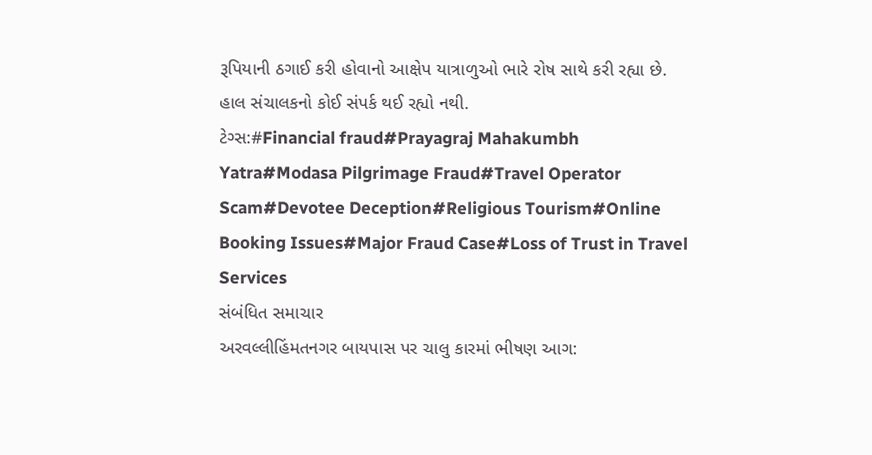રૂપિયાની ઠગાઈ કરી હોવાનો આક્ષેપ યાત્રાળુઓ ભારે રોષ સાથે કરી રહ્યા છે. હાલ સંચાલકનો કોઈ સંપર્ક થઈ રહ્યો નથી.
ટેગ્સ:#Financial fraud#Prayagraj Mahakumbh Yatra#Modasa Pilgrimage Fraud#Travel Operator Scam#Devotee Deception#Religious Tourism#Online Booking Issues#Major Fraud Case#Loss of Trust in Travel Services
સંબંધિત સમાચાર
અરવલ્લીહિંમતનગર બાયપાસ પર ચાલુ કારમાં ભીષણ આગ: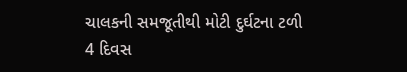ચાલકની સમજૂતીથી મોટી દુર્ઘટના ટળી
4 દિવસ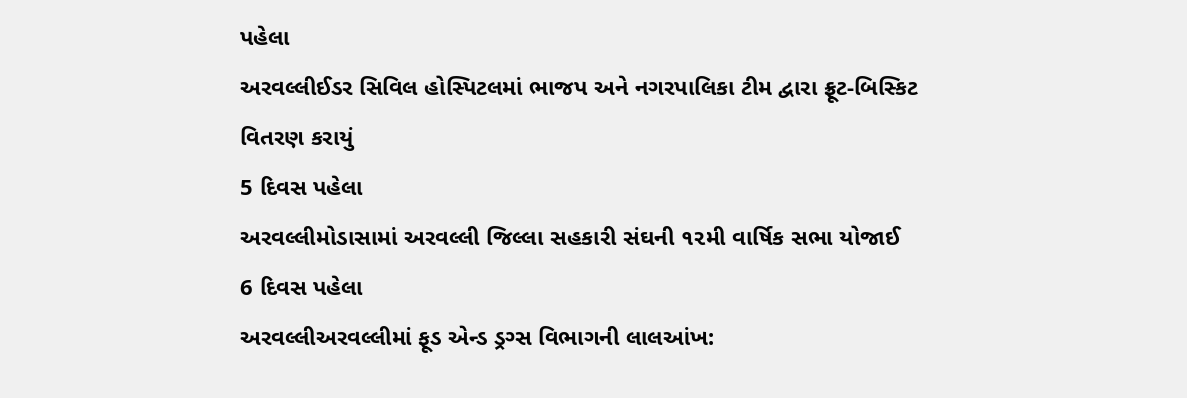પહેલા
અરવલ્લીઈડર સિવિલ હોસ્પિટલમાં ભાજપ અને નગરપાલિકા ટીમ દ્વારા ફ્રૂટ-બિસ્કિટ વિતરણ કરાયું
5 દિવસ પહેલા
અરવલ્લીમોડાસામાં અરવલ્લી જિલ્લા સહકારી સંઘની ૧૨મી વાર્ષિક સભા યોજાઈ
6 દિવસ પહેલા
અરવલ્લીઅરવલ્લીમાં ફૂડ એન્ડ ડ્રગ્સ વિભાગની લાલઆંખ: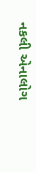નકલી એનાલોગ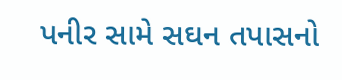પનીર સામે સઘન તપાસનો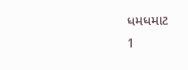ધમધમાટ
1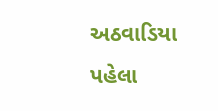અઠવાડિયા પહેલા